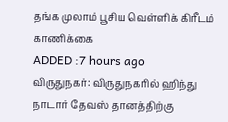தங்க முலாம் பூசிய வெள்ளிக் கிரீடம் காணிக்கை
ADDED :7 hours ago
விருதுநகர்: விருதுநகரில் ஹிந்து நாடார் தேவஸ் தானத்திற்கு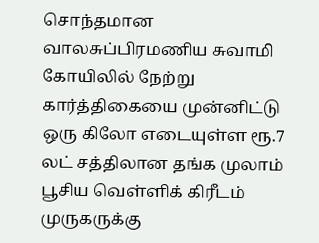சொந்தமான வாலசுப்பிரமணிய சுவாமி கோயிலில் நேற்று கார்த்திகையை முன்னிட்டு ஒரு கிலோ எடையுள்ள ரூ.7 லட் சத்திலான தங்க முலாம் பூசிய வெள்ளிக் கிரீடம் முருகருக்கு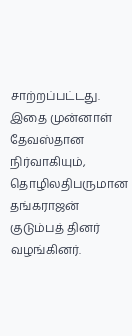சாற்றப்பட்டது.
இதை முன்னாள் தேவஸ்தான நிர்வாகியும், தொழிலதிபருமான தங்கராஜன் குடும்பத் தினர் வழங்கினர்.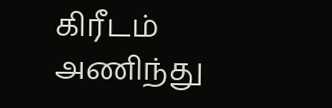கிரீடம் அணிந்து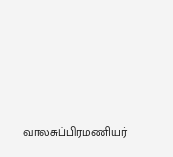வாலசுப்பிரமணியர்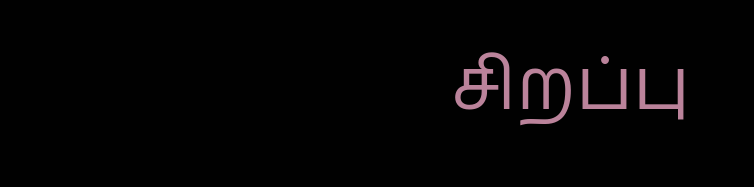சிறப்பு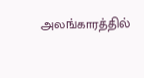அலங்காரத்தில்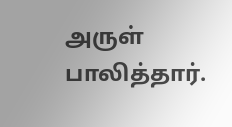அருள் பாலித்தார்.